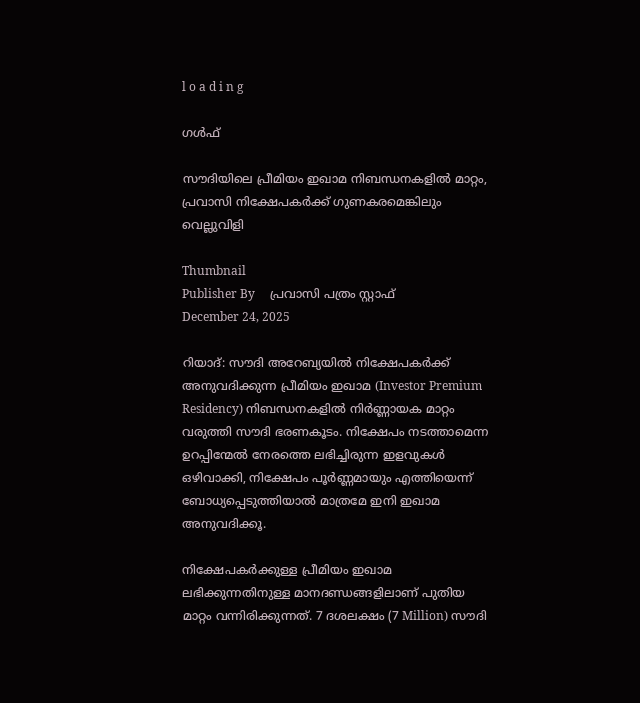l o a d i n g

ഗൾഫ്

സൗദിയിലെ പ്രീമിയം ഇഖാമ നിബന്ധനകളില്‍ മാറ്റം, പ്രവാസി നിക്ഷേപകര്‍ക്ക് ഗുണകരമെങ്കിലും വെല്ലുവിളി

Thumbnail
Publisher By     പ്രവാസി പത്രം സ്റ്റാഫ്
December 24, 2025

റിയാദ്: സൗദി അറേബ്യയില്‍ നിക്ഷേപകര്‍ക്ക് അനുവദിക്കുന്ന പ്രീമിയം ഇഖാമ (Investor Premium Residency) നിബന്ധനകളില്‍ നിര്‍ണ്ണായക മാറ്റം വരുത്തി സൗദി ഭരണകൂടം. നിക്ഷേപം നടത്താമെന്ന ഉറപ്പിന്മേല്‍ നേരത്തെ ലഭിച്ചിരുന്ന ഇളവുകള്‍ ഒഴിവാക്കി, നിക്ഷേപം പൂര്‍ണ്ണമായും എത്തിയെന്ന് ബോധ്യപ്പെടുത്തിയാല്‍ മാത്രമേ ഇനി ഇഖാമ അനുവദിക്കൂ.

നിക്ഷേപകര്‍ക്കുള്ള പ്രീമിയം ഇഖാമ ലഭിക്കുന്നതിനുള്ള മാനദണ്ഡങ്ങളിലാണ് പുതിയ മാറ്റം വന്നിരിക്കുന്നത്. 7 ദശലക്ഷം (7 Million) സൗദി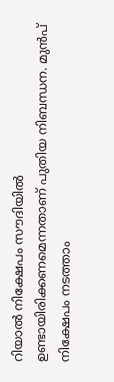റിയാല്‍ നിക്ഷേപം സൗദിയില്‍ ഉണ്ടായിരിക്കണമെന്നതാണ് പുതിയ നിബന്ധന. മുന്‍പ് നിക്ഷേപം നടത്താം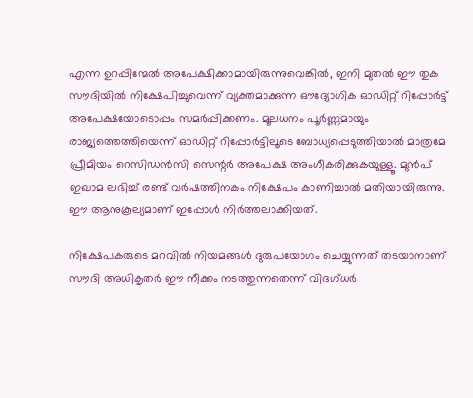എന്ന ഉറപ്പിന്മേല്‍ അപേക്ഷിക്കാമായിരുന്നുവെങ്കില്‍, ഇനി മുതല്‍ ഈ തുക സൗദിയില്‍ നിക്ഷേപിച്ചുവെന്ന് വ്യക്തമാക്കുന്ന ഔദ്യോഗിക ഓഡിറ്റ് റിപ്പോര്‍ട്ട് അപേക്ഷയോടൊപ്പം സമര്‍പ്പിക്കണം. മൂലധനം പൂര്‍ണ്ണമായും രാജ്യത്തെത്തിയെന്ന് ഓഡിറ്റ് റിപ്പോര്‍ട്ടിലൂടെ ബോധ്യപ്പെടുത്തിയാല്‍ മാത്രമേ പ്രീമിയം റെസിഡന്‍സി സെന്റര്‍ അപേക്ഷ അംഗീകരിക്കുകയുള്ളൂ. മുന്‍പ് ഇഖാമ ലഭിച്ച് രണ്ട് വര്‍ഷത്തിനകം നിക്ഷേപം കാണിച്ചാല്‍ മതിയായിരുന്നു. ഈ ആനുകൂല്യമാണ് ഇപ്പോള്‍ നിര്‍ത്തലാക്കിയത്.

നിക്ഷേപകരുടെ മറവില്‍ നിയമങ്ങള്‍ ദുരുപയോഗം ചെയ്യുന്നത് തടയാനാണ് സൗദി അധികൃതര്‍ ഈ നീക്കം നടത്തുന്നതെന്ന് വിദഗ്ധര്‍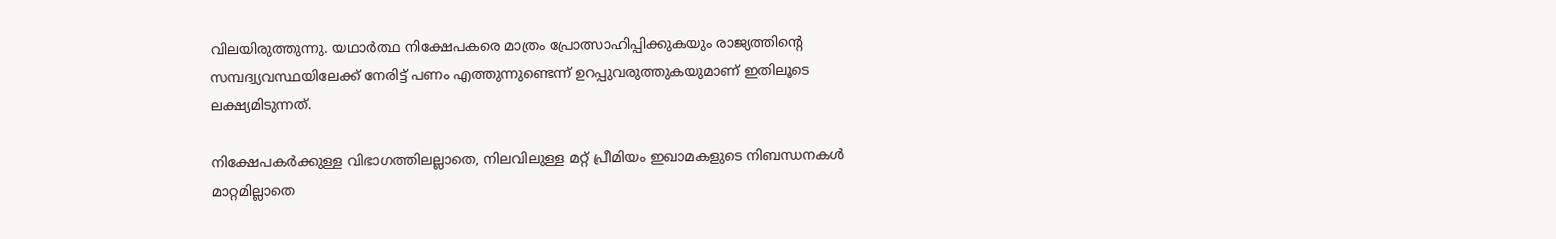വിലയിരുത്തുന്നു. യഥാര്‍ത്ഥ നിക്ഷേപകരെ മാത്രം പ്രോത്സാഹിപ്പിക്കുകയും രാജ്യത്തിന്റെ സമ്പദ്വ്യവസ്ഥയിലേക്ക് നേരിട്ട് പണം എത്തുന്നുണ്ടെന്ന് ഉറപ്പുവരുത്തുകയുമാണ് ഇതിലൂടെ ലക്ഷ്യമിടുന്നത്.

നിക്ഷേപകര്‍ക്കുള്ള വിഭാഗത്തിലല്ലാതെ, നിലവിലുള്ള മറ്റ് പ്രീമിയം ഇഖാമകളുടെ നിബന്ധനകള്‍ മാറ്റമില്ലാതെ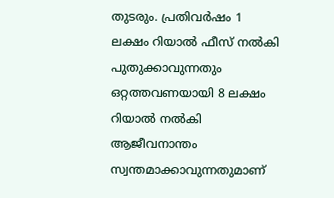തുടരും. പ്രതിവര്‍ഷം 1 ലക്ഷം റിയാല്‍ ഫീസ് നല്‍കി പുതുക്കാവുന്നതും ഒറ്റത്തവണയായി 8 ലക്ഷം റിയാല്‍ നല്‍കി ആജീവനാന്തം സ്വന്തമാക്കാവുന്നതുമാണ്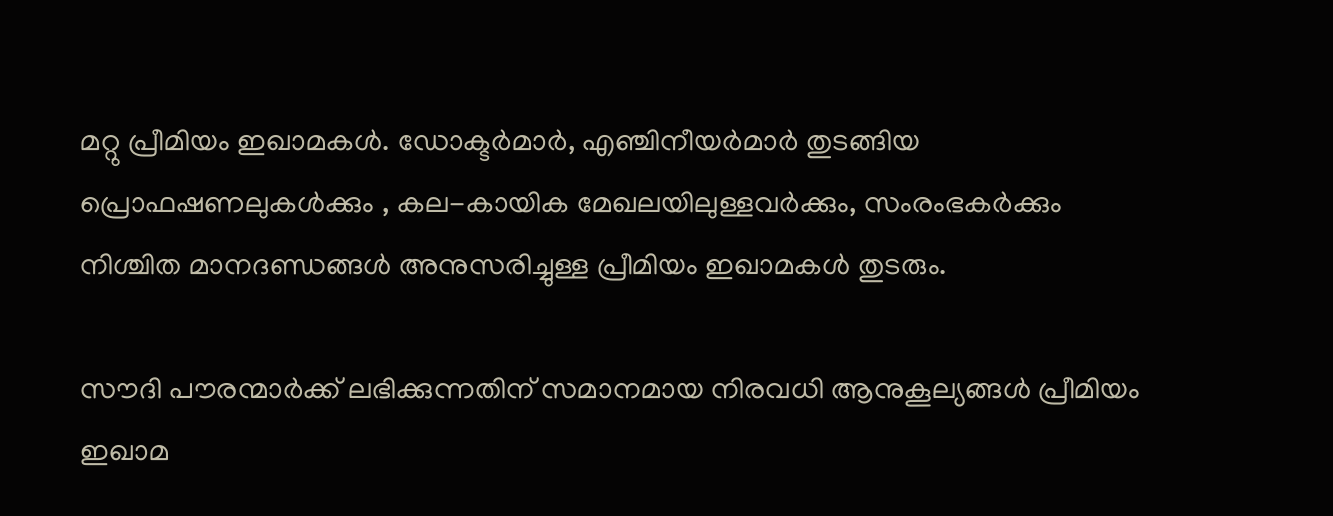മറ്റു പ്രീമിയം ഇഖാമകള്‍. ഡോക്ടര്‍മാര്‍, എഞ്ചിനീയര്‍മാര്‍ തുടങ്ങിയ പ്രൊഫഷണലുകള്‍ക്കും , കല-കായിക മേഖലയിലുള്ളവര്‍ക്കും, സംരംഭകര്‍ക്കും നിശ്ചിത മാനദണ്ഡങ്ങള്‍ അനുസരിച്ചുള്ള പ്രീമിയം ഇഖാമകള്‍ തുടരും.

സൗദി പൗരന്മാര്‍ക്ക് ലഭിക്കുന്നതിന് സമാനമായ നിരവധി ആനുകൂല്യങ്ങള്‍ പ്രീമിയം ഇഖാമ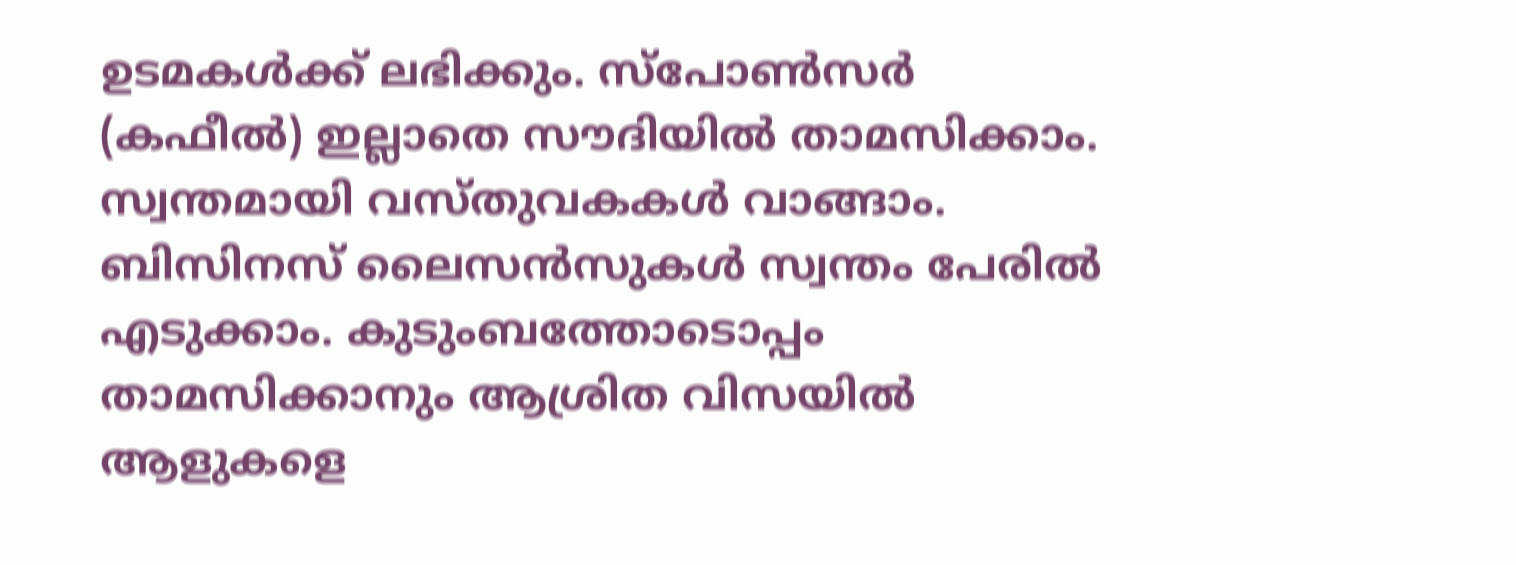ഉടമകള്‍ക്ക് ലഭിക്കും. സ്‌പോണ്‍സര്‍ (കഫീല്‍) ഇല്ലാതെ സൗദിയില്‍ താമസിക്കാം. സ്വന്തമായി വസ്തുവകകള്‍ വാങ്ങാം. ബിസിനസ് ലൈസന്‍സുകള്‍ സ്വന്തം പേരില്‍ എടുക്കാം. കുടുംബത്തോടൊപ്പം താമസിക്കാനും ആശ്രിത വിസയില്‍ ആളുകളെ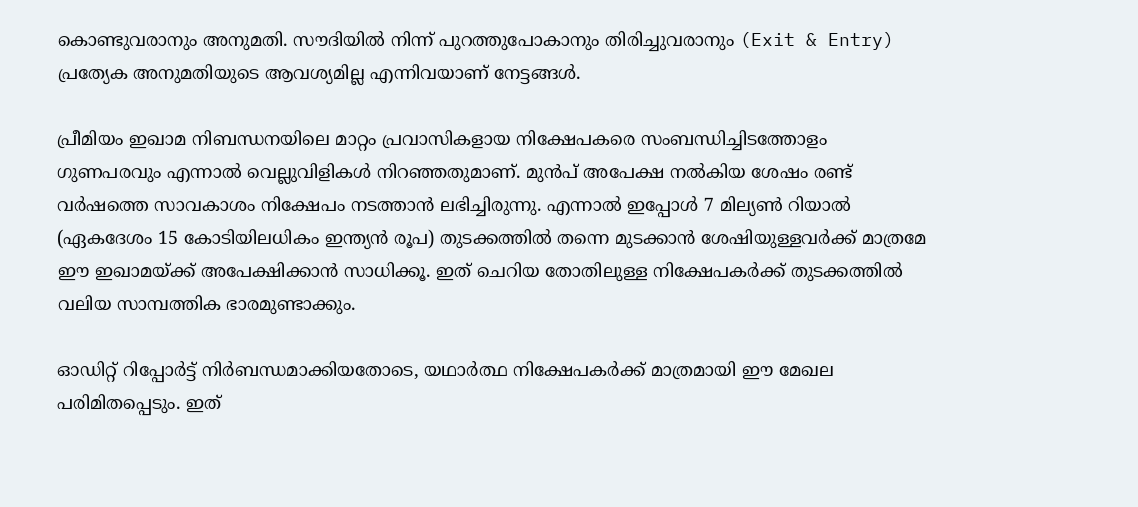കൊണ്ടുവരാനും അനുമതി. സൗദിയില്‍ നിന്ന് പുറത്തുപോകാനും തിരിച്ചുവരാനും (Exit & Entry) പ്രത്യേക അനുമതിയുടെ ആവശ്യമില്ല എന്നിവയാണ് നേട്ടങ്ങള്‍.

പ്രീമിയം ഇഖാമ നിബന്ധനയിലെ മാറ്റം പ്രവാസികളായ നിക്ഷേപകരെ സംബന്ധിച്ചിടത്തോളം ഗുണപരവും എന്നാല്‍ വെല്ലുവിളികള്‍ നിറഞ്ഞതുമാണ്. മുന്‍പ് അപേക്ഷ നല്‍കിയ ശേഷം രണ്ട് വര്‍ഷത്തെ സാവകാശം നിക്ഷേപം നടത്താന്‍ ലഭിച്ചിരുന്നു. എന്നാല്‍ ഇപ്പോള്‍ 7 മില്യണ്‍ റിയാല്‍ (ഏകദേശം 15 കോടിയിലധികം ഇന്ത്യന്‍ രൂപ) തുടക്കത്തില്‍ തന്നെ മുടക്കാന്‍ ശേഷിയുള്ളവര്‍ക്ക് മാത്രമേ ഈ ഇഖാമയ്ക്ക് അപേക്ഷിക്കാന്‍ സാധിക്കൂ. ഇത് ചെറിയ തോതിലുള്ള നിക്ഷേപകര്‍ക്ക് തുടക്കത്തില്‍ വലിയ സാമ്പത്തിക ഭാരമുണ്ടാക്കും.

ഓഡിറ്റ് റിപ്പോര്‍ട്ട് നിര്‍ബന്ധമാക്കിയതോടെ, യഥാര്‍ത്ഥ നിക്ഷേപകര്‍ക്ക് മാത്രമായി ഈ മേഖല പരിമിതപ്പെടും. ഇത്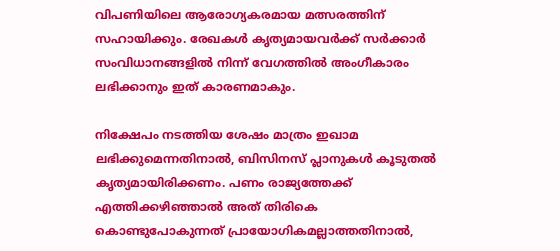വിപണിയിലെ ആരോഗ്യകരമായ മത്സരത്തിന് സഹായിക്കും. രേഖകള്‍ കൃത്യമായവര്‍ക്ക് സര്‍ക്കാര്‍ സംവിധാനങ്ങളില്‍ നിന്ന് വേഗത്തില്‍ അംഗീകാരം ലഭിക്കാനും ഇത് കാരണമാകും.

നിക്ഷേപം നടത്തിയ ശേഷം മാത്രം ഇഖാമ ലഭിക്കുമെന്നതിനാല്‍, ബിസിനസ് പ്ലാനുകള്‍ കൂടുതല്‍ കൃത്യമായിരിക്കണം. പണം രാജ്യത്തേക്ക് എത്തിക്കഴിഞ്ഞാല്‍ അത് തിരികെ കൊണ്ടുപോകുന്നത് പ്രായോഗികമല്ലാത്തതിനാല്‍,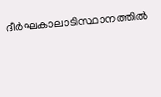ദീര്‍ഘകാലാടിസ്ഥാനത്തില്‍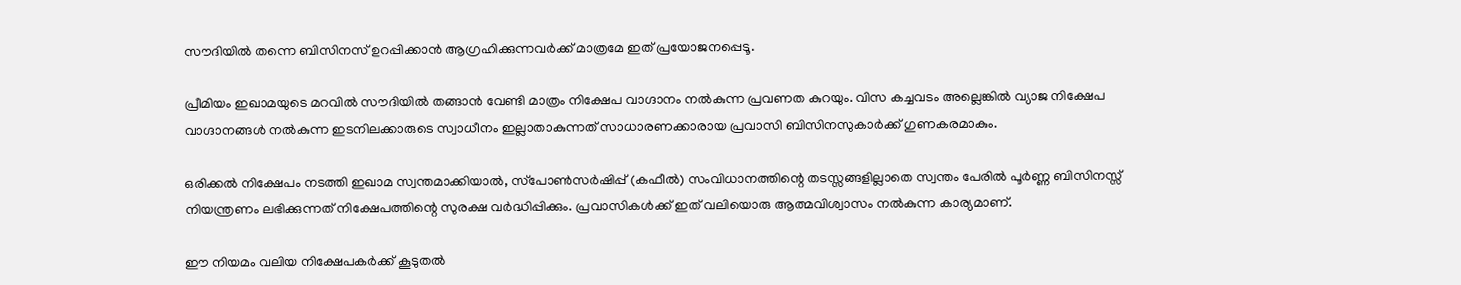സൗദിയില്‍ തന്നെ ബിസിനസ് ഉറപ്പിക്കാന്‍ ആഗ്രഹിക്കുന്നവര്‍ക്ക് മാത്രമേ ഇത് പ്രയോജനപ്പെടൂ.

പ്രീമിയം ഇഖാമയുടെ മറവില്‍ സൗദിയില്‍ തങ്ങാന്‍ വേണ്ടി മാത്രം നിക്ഷേപ വാഗ്ദാനം നല്‍കുന്ന പ്രവണത കുറയും. വിസ കച്ചവടം അല്ലെങ്കില്‍ വ്യാജ നിക്ഷേപ വാഗ്ദാനങ്ങള്‍ നല്‍കുന്ന ഇടനിലക്കാരുടെ സ്വാധീനം ഇല്ലാതാകുന്നത് സാധാരണക്കാരായ പ്രവാസി ബിസിനസുകാര്‍ക്ക് ഗുണകരമാകും.

ഒരിക്കല്‍ നിക്ഷേപം നടത്തി ഇഖാമ സ്വന്തമാക്കിയാല്‍, സ്‌പോണ്‍സര്‍ഷിപ്പ് (കഫീല്‍) സംവിധാനത്തിന്റെ തടസ്സങ്ങളില്ലാതെ സ്വന്തം പേരില്‍ പൂര്‍ണ്ണ ബിസിനസ്സ് നിയന്ത്രണം ലഭിക്കുന്നത് നിക്ഷേപത്തിന്റെ സുരക്ഷ വര്‍ദ്ധിപ്പിക്കും. പ്രവാസികള്‍ക്ക് ഇത് വലിയൊരു ആത്മവിശ്വാസം നല്‍കുന്ന കാര്യമാണ്.

ഈ നിയമം വലിയ നിക്ഷേപകര്‍ക്ക് കൂടുതല്‍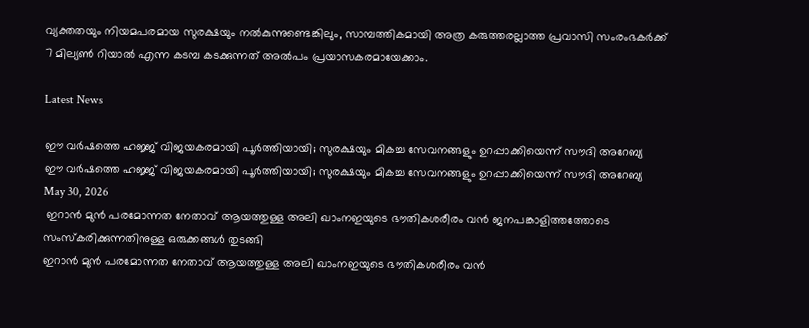വ്യക്തതയും നിയമപരമായ സുരക്ഷയും നല്‍കുന്നുണ്ടെങ്കിലും, സാമ്പത്തികമായി അത്ര കരുത്തരല്ലാത്ത പ്രവാസി സംരംഭകര്‍ക്ക് 7 മില്യണ്‍ റിയാല്‍ എന്ന കടമ്പ കടക്കുന്നത് അല്‍പം പ്രയാസകരമായേക്കാം.

Latest News

ഈ വർഷത്തെ ഹജ്ജ് വിജയകരമായി പൂർത്തിയായി; സുരക്ഷയും മികച്ച സേവനങ്ങളും ഉറപ്പാക്കിയെന്ന് സൗദി അറേബ്യ
ഈ വർഷത്തെ ഹജ്ജ് വിജയകരമായി പൂർത്തിയായി; സുരക്ഷയും മികച്ച സേവനങ്ങളും ഉറപ്പാക്കിയെന്ന് സൗദി അറേബ്യ
May 30, 2026
 ഇറാന്‍ മുന്‍ പരമോന്നത നേതാവ് ആയത്തുള്ള അലി ഖാംനഇയുടെ ഭൗതികശരീരം വന്‍ ജനപങ്കാളിത്തത്തോടെ സംസ്‌കരിക്കുന്നതിനുള്ള ഒരുക്കങ്ങള്‍ തുടങ്ങി
ഇറാന്‍ മുന്‍ പരമോന്നത നേതാവ് ആയത്തുള്ള അലി ഖാംനഇയുടെ ഭൗതികശരീരം വന്‍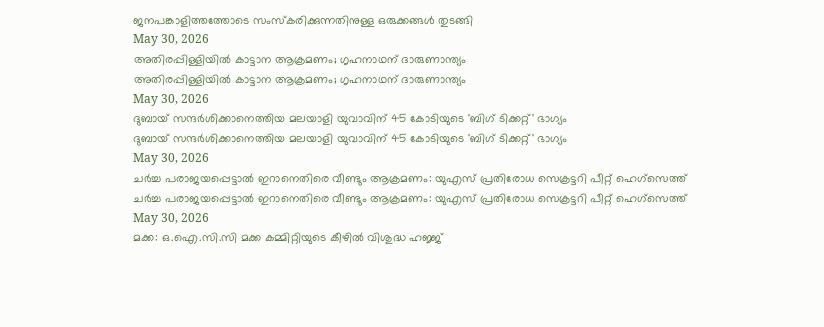ജനപങ്കാളിത്തത്തോടെ സംസ്‌കരിക്കുന്നതിനുള്ള ഒരുക്കങ്ങള്‍ തുടങ്ങി
May 30, 2026
അതിരപ്പിള്ളിയില്‍ കാട്ടാന ആക്രമണം; ഗൃഹനാഥന് ദാരുണാന്ത്യം
അതിരപ്പിള്ളിയില്‍ കാട്ടാന ആക്രമണം; ഗൃഹനാഥന് ദാരുണാന്ത്യം
May 30, 2026
ദുബായ് സന്ദര്‍ശിക്കാനെത്തിയ മലയാളി യുവാവിന് 45 കോടിയുടെ 'ബിഗ് ടിക്കറ്റ്' ഭാഗ്യം
ദുബായ് സന്ദര്‍ശിക്കാനെത്തിയ മലയാളി യുവാവിന് 45 കോടിയുടെ 'ബിഗ് ടിക്കറ്റ്' ഭാഗ്യം
May 30, 2026
ചര്‍ച്ച പരാജയപ്പെട്ടാല്‍ ഇറാനെതിരെ വീണ്ടും ആക്രമണം: യുഎസ് പ്രതിരോധ സെക്രട്ടറി പീറ്റ് ഹെഗ്‌സെത്ത്
ചര്‍ച്ച പരാജയപ്പെട്ടാല്‍ ഇറാനെതിരെ വീണ്ടും ആക്രമണം: യുഎസ് പ്രതിരോധ സെക്രട്ടറി പീറ്റ് ഹെഗ്‌സെത്ത്
May 30, 2026
മക്ക: ഒ.ഐ.സി.സി മക്ക കമ്മിറ്റിയുടെ കീഴില്‍ വിശുദ്ധ ഹജ്ജ്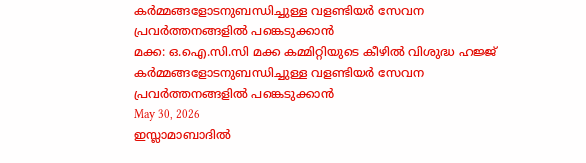കര്‍മ്മങ്ങളോടനുബന്ധിച്ചുള്ള വളണ്ടിയര്‍ സേവന പ്രവര്‍ത്തനങ്ങളില്‍ പങ്കെടുക്കാന്‍
മക്ക: ഒ.ഐ.സി.സി മക്ക കമ്മിറ്റിയുടെ കീഴില്‍ വിശുദ്ധ ഹജ്ജ് കര്‍മ്മങ്ങളോടനുബന്ധിച്ചുള്ള വളണ്ടിയര്‍ സേവന പ്രവര്‍ത്തനങ്ങളില്‍ പങ്കെടുക്കാന്‍
May 30, 2026
ഇസ്ലാമാബാദില്‍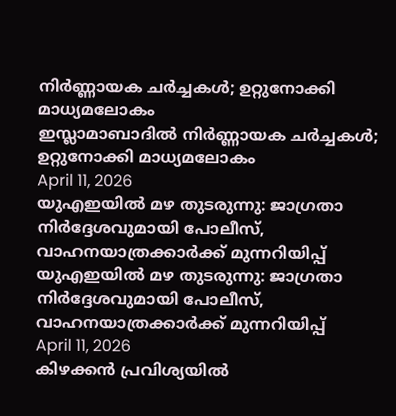നിര്‍ണ്ണായക ചര്‍ച്ചകള്‍; ഉറ്റുനോക്കി മാധ്യമലോകം
ഇസ്ലാമാബാദില്‍ നിര്‍ണ്ണായക ചര്‍ച്ചകള്‍; ഉറ്റുനോക്കി മാധ്യമലോകം
April 11, 2026
യുഎഇയില്‍ മഴ തുടരുന്നു: ജാഗ്രതാ നിര്‍ദ്ദേശവുമായി പോലീസ്, വാഹനയാത്രക്കാര്‍ക്ക് മുന്നറിയിപ്പ്
യുഎഇയില്‍ മഴ തുടരുന്നു: ജാഗ്രതാ നിര്‍ദ്ദേശവുമായി പോലീസ്, വാഹനയാത്രക്കാര്‍ക്ക് മുന്നറിയിപ്പ്
April 11, 2026
കിഴക്കന്‍ പ്രവിശ്യയില്‍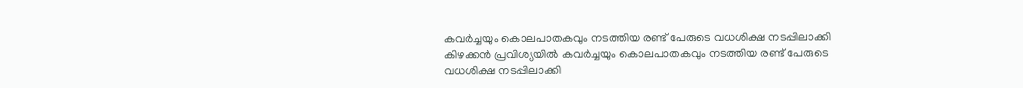കവര്‍ച്ചയും കൊലപാതകവും നടത്തിയ രണ്ട് പേരുടെ വധശിക്ഷ നടപ്പിലാക്കി
കിഴക്കന്‍ പ്രവിശ്യയില്‍ കവര്‍ച്ചയും കൊലപാതകവും നടത്തിയ രണ്ട് പേരുടെ വധശിക്ഷ നടപ്പിലാക്കി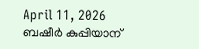April 11, 2026
ബഷീര്‍ കുപ്പിയാന്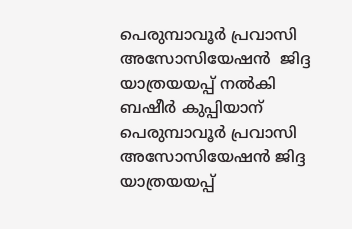പെരുമ്പാവൂര്‍ പ്രവാസി അസോസിയേഷന്‍  ജിദ്ദ യാത്രയയപ്പ് നല്‍കി
ബഷീര്‍ കുപ്പിയാന് പെരുമ്പാവൂര്‍ പ്രവാസി അസോസിയേഷന്‍ ജിദ്ദ യാത്രയയപ്പ്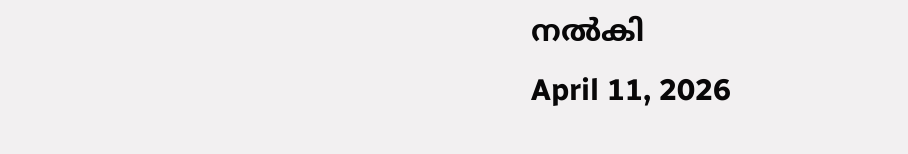നല്‍കി
April 11, 2026